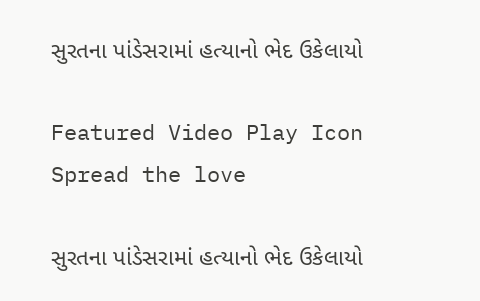સુરતના પાંડેસરામાં હત્યાનો ભેદ ઉકેલાયો

Featured Video Play Icon
Spread the love

સુરતના પાંડેસરામાં હત્યાનો ભેદ ઉકેલાયો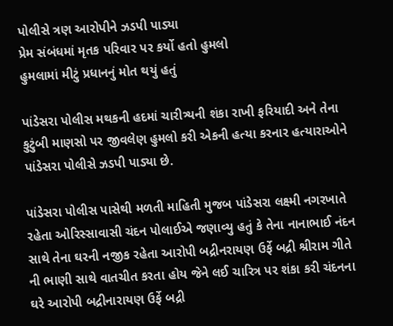પોલીસે ત્રણ આરોપીને ઝડપી પાડ્યા
પ્રેમ સંબંધમાં મૃતક પરિવાર પર કર્યો હતો હુમલો
હુમલામાં મીટું પ્રધાનનું મોત થયું હતું

પાંડેસરા પોલીસ મથકની હદમાં ચારીત્ર્યની શંકા રાખી ફરિયાદી અને તેના કુટુંબી માણસો પર જીવલેણ હુમલો કરી એકની હત્યા કરનાર હત્યારાઓને પાંડેસરા પોલીસે ઝડપી પાડ્યા છે.

પાંડેસરા પોલીસ પાસેથી મળતી માહિતી મુજબ પાંડેસરા લક્ષ્મી નગરખાતે રહેતા ઓરિસ્સાવાસી ચંદન પોલાઈએ જણાવ્યુ હતું કે તેના નાનાભાઈ નંદન સાથે તેના ઘરની નજીક રહેતા આરોપી બદ્રીનરાયણ ઉર્ફે બદ્રી શ્રીરામ ગીતે ની ભાણી સાથે વાતચીત કરતા હોય જેને લઈ ચારિત્ર પર શંકા કરી ચંદનના ઘરે આરોપી બદ્રીનારાયણ ઉર્ફે બદ્રી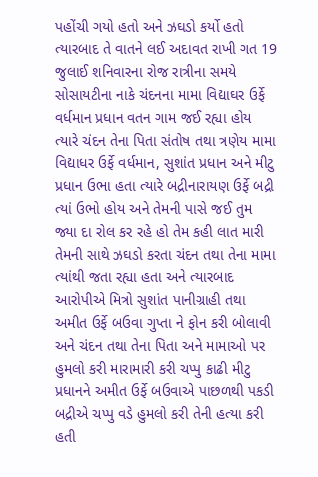પહોંચી ગયો હતો અને ઝઘડો કર્યો હતો ત્યારબાદ તે વાતને લઈ અદાવત રાખી ગત 19 જુલાઈ શનિવારના રોજ રાત્રીના સમયે સોસાયટીના નાકે ચંદનના મામા વિદ્યાઘર ઉર્ફે વર્ધમાન પ્રધાન વતન ગામ જઈ રહ્યા હોય ત્યારે ચંદન તેના પિતા સંતોષ તથા ત્રણેય મામા વિદ્યાધર ઉર્ફે વર્ધમાન, સુશાંત પ્રધાન અને મીટુ પ્રધાન ઉભા હતા ત્યારે બદ્રીનારાયણ ઉર્ફે બદ્રી ત્યાં ઉભો હોય અને તેમની પાસે જઈ તુમ જ્યા દા રોલ કર રહે હો તેમ કહી લાત મારી તેમની સાથે ઝઘડો કરતા ચંદન તથા તેના મામા ત્યાંથી જતા રહ્યા હતા અને ત્યારબાદ આરોપીએ મિત્રો સુશાંત પાનીગ્રાહી તથા અમીત ઉર્ફે બઉવા ગુપ્તા ને ફોન કરી બોલાવી અને ચંદન તથા તેના પિતા અને મામાઓ પર હુમલો કરી મારામારી કરી ચપ્પુ કાઢી મીટુ પ્રધાનને અમીત ઉર્ફે બઉવાએ પાછળથી પકડી બદ્રીએ ચપ્પુ વડે હુમલો કરી તેની હત્યા કરી હતી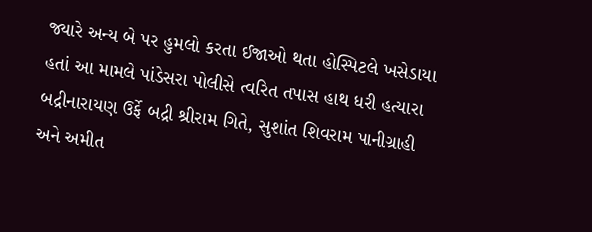જ્યારે અન્ય બે પર હુમલો કરતા ઈજાઓ થતા હોસ્પિટલે ખસેડાયા હતાં આ મામલે પાંડેસરા પોલીસે ત્વરિત તપાસ હાથ ધરી હત્યારા બદ્રીનારાયણ ઉર્ફે બદ્રી શ્રીરામ ગિતે, સુશાંત શિવરામ પાનીગ્રાહી અને અમીત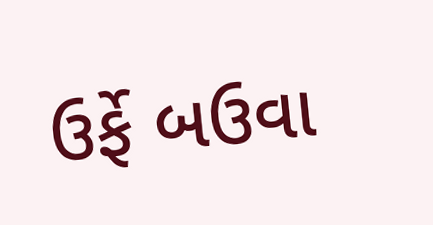ઉર્ફે બઉવા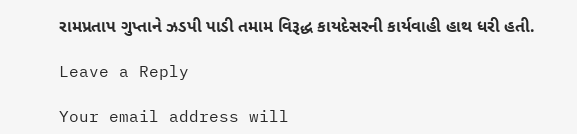રામપ્રતાપ ગુપ્તાને ઝડપી પાડી તમામ વિરૂદ્ધ કાયદેસરની કાર્યવાહી હાથ ધરી હતી.

Leave a Reply

Your email address will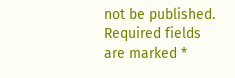not be published. Required fields are marked *